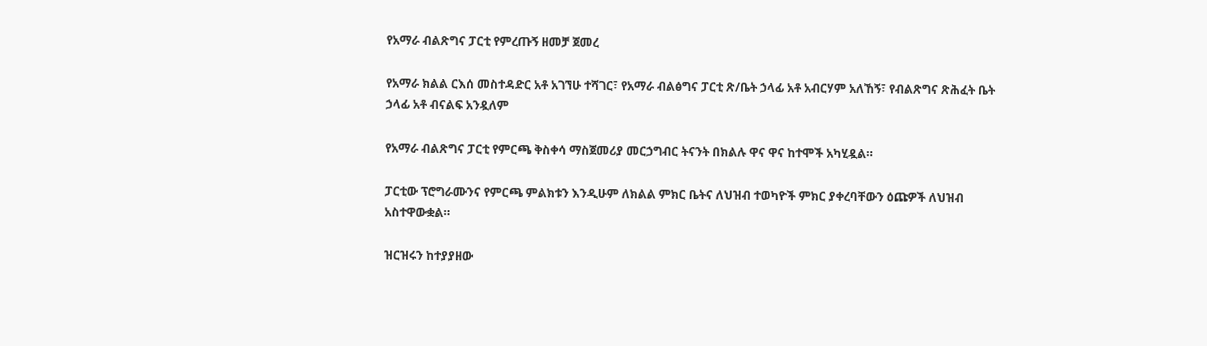የአማራ ብልጽግና ፓርቲ የምረጡኝ ዘመቻ ጀመረ

የአማራ ክልል ርእሰ መስተዳድር አቶ አገኘሁ ተሻገር፣ የአማራ ብልፅግና ፓርቲ ጽ/ቤት ኃላፊ አቶ አብርሃም አለኸኝ፣ የብልጽግና ጽሕፈት ቤት ኃላፊ አቶ ብናልፍ አንዷለም

የአማራ ብልጽግና ፓርቲ የምርጫ ቅስቀሳ ማስጀመሪያ መርኃግብር ትናንት በክልሉ ዋና ዋና ከተሞች አካሂዷል።

ፓርቲው ፕሮግራሙንና የምርጫ ምልክቱን እንዲሁም ለክልል ምክር ቤትና ለህዝብ ተወካዮች ምክር ያቀረባቸውን ዕጩዎች ለህዝብ አስተዋውቋል።

ዝርዝሩን ከተያያዘው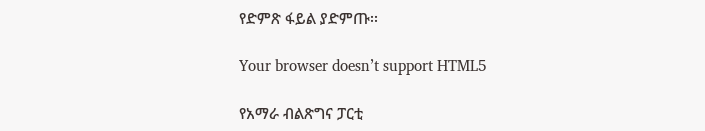የድምጽ ፋይል ያድምጡ፡፡

Your browser doesn’t support HTML5

የአማራ ብልጽግና ፓርቲ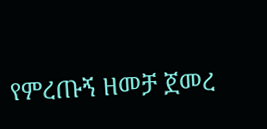የምረጡኝ ዘመቻ ጀመረ